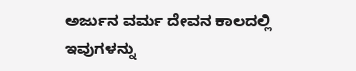ಅರ್ಜುನ ವರ್ಮ ದೇವನ ಕಾಲದಲ್ಲಿ ಇವುಗಳನ್ನು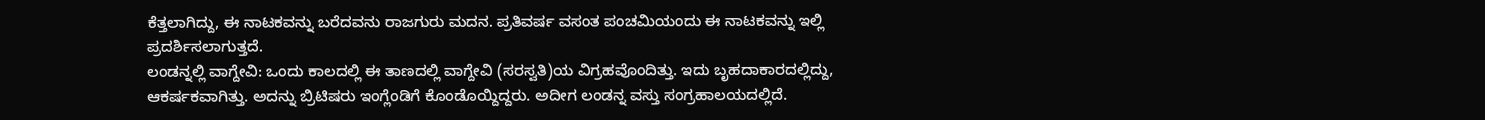ಕೆತ್ತಲಾಗಿದ್ದು, ಈ ನಾಟಕವನ್ನು ಬರೆದವನು ರಾಜಗುರು ಮದನ. ಪ್ರತಿವರ್ಷ ವಸಂತ ಪಂಚಮಿಯಂದು ಈ ನಾಟಕವನ್ನು ಇಲ್ಲಿ ಪ್ರದರ್ಶಿಸಲಾಗುತ್ತದೆ.
ಲಂಡನ್ನಲ್ಲಿ ವಾಗ್ದೇವಿ: ಒಂದು ಕಾಲದಲ್ಲಿ ಈ ತಾಣದಲ್ಲಿ ವಾಗ್ದೇವಿ (ಸರಸ್ವತಿ)ಯ ವಿಗ್ರಹವೊಂದಿತ್ತು. ಇದು ಬೃಹದಾಕಾರದಲ್ಲಿದ್ದು, ಆಕರ್ಷಕವಾಗಿತ್ತು. ಅದನ್ನು ಬ್ರಿಟಿಷರು ಇಂಗ್ಲೆಂಡಿಗೆ ಕೊಂಡೊಯ್ದಿದ್ದರು. ಅದೀಗ ಲಂಡನ್ನ ವಸ್ತು ಸಂಗ್ರಹಾಲಯದಲ್ಲಿದೆ.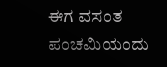ಈಗ ವಸಂತ ಪಂಚಮಿಯಂದು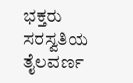ಭಕ್ತರು ಸರಸ್ವತಿಯ ತೈಲವರ್ಣ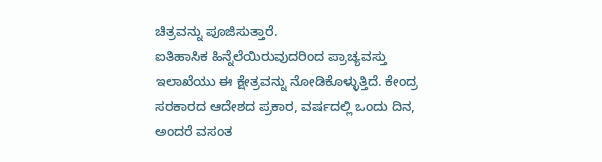ಚಿತ್ರವನ್ನು ಪೂಜಿಸುತ್ತಾರೆ.
ಐತಿಹಾಸಿಕ ಹಿನ್ನೆಲೆಯಿರುವುದರಿಂದ ಪ್ರಾಚ್ಯವಸ್ತು ಇಲಾಖೆಯು ಈ ಕ್ಷೇತ್ರವನ್ನು ನೋಡಿಕೊಳ್ಳುತ್ತಿದೆ. ಕೇಂದ್ರ ಸರಕಾರದ ಆದೇಶದ ಪ್ರಕಾರ, ವರ್ಷದಲ್ಲಿ ಒಂದು ದಿನ, ಅಂದರೆ ವಸಂತ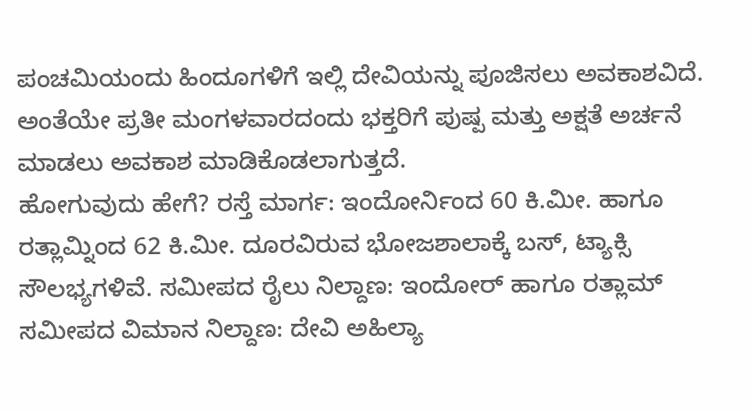ಪಂಚಮಿಯಂದು ಹಿಂದೂಗಳಿಗೆ ಇಲ್ಲಿ ದೇವಿಯನ್ನು ಪೂಜಿಸಲು ಅವಕಾಶವಿದೆ. ಅಂತೆಯೇ ಪ್ರತೀ ಮಂಗಳವಾರದಂದು ಭಕ್ತರಿಗೆ ಪುಷ್ಪ ಮತ್ತು ಅಕ್ಷತೆ ಅರ್ಚನೆ ಮಾಡಲು ಅವಕಾಶ ಮಾಡಿಕೊಡಲಾಗುತ್ತದೆ.
ಹೋಗುವುದು ಹೇಗೆ? ರಸ್ತೆ ಮಾರ್ಗ: ಇಂದೋರ್ನಿಂದ 60 ಕಿ.ಮೀ. ಹಾಗೂ ರತ್ಲಾಮ್ನಿಂದ 62 ಕಿ.ಮೀ. ದೂರವಿರುವ ಭೋಜಶಾಲಾಕ್ಕೆ ಬಸ್, ಟ್ಯಾಕ್ಸಿ ಸೌಲಭ್ಯಗಳಿವೆ. ಸಮೀಪದ ರೈಲು ನಿಲ್ದಾಣ: ಇಂದೋರ್ ಹಾಗೂ ರತ್ಲಾಮ್ ಸಮೀಪದ ವಿಮಾನ ನಿಲ್ದಾಣ: ದೇವಿ ಅಹಿಲ್ಯಾ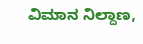ವಿಮಾನ ನಿಲ್ದಾಣ,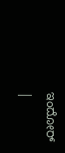ಇಂದೋರ್
|